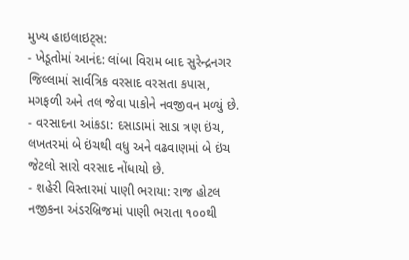મુખ્ય હાઇલાઇટ્સ:
- ખેડૂતોમાં આનંદ: લાંબા વિરામ બાદ સુરેન્દ્રનગર જિલ્લામાં સાર્વત્રિક વરસાદ વરસતા કપાસ, મગફળી અને તલ જેવા પાકોને નવજીવન મળ્યું છે.
- વરસાદના આંકડા: દસાડામાં સાડા ત્રણ ઇંચ, લખતરમાં બે ઇંચથી વધુ અને વઢવાણમાં બે ઇંચ જેટલો સારો વરસાદ નોંધાયો છે.
- શહેરી વિસ્તારમાં પાણી ભરાયા: રાજ હોટલ નજીકના અંડરબ્રિજમાં પાણી ભરાતા ૧૦૦થી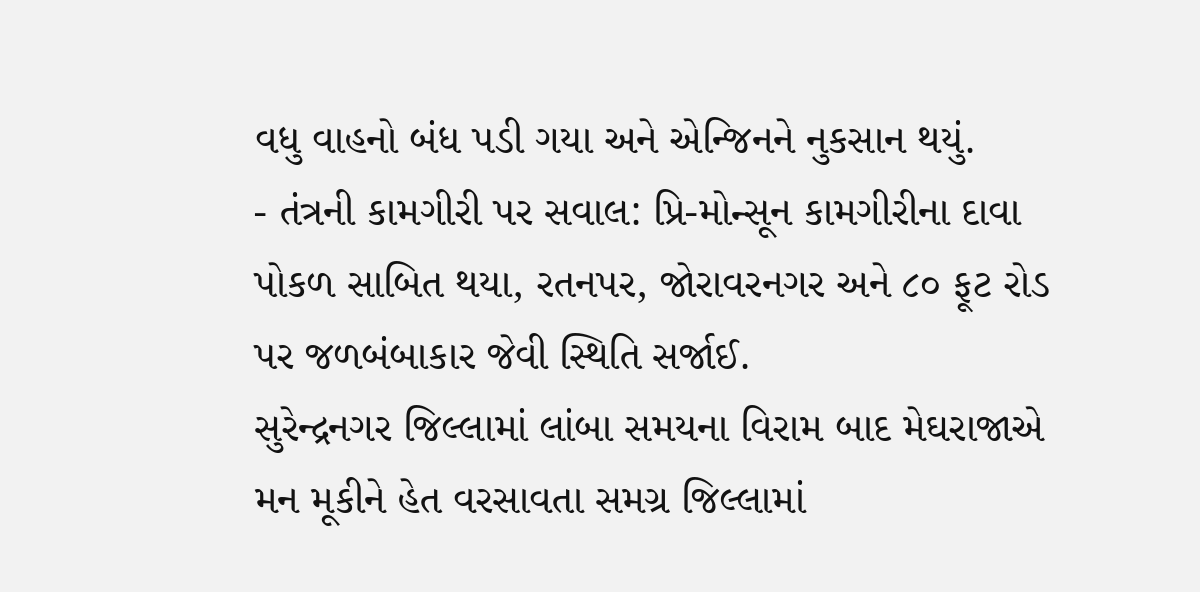વધુ વાહનો બંધ પડી ગયા અને એન્જિનને નુકસાન થયું.
- તંત્રની કામગીરી પર સવાલ: પ્રિ-મોન્સૂન કામગીરીના દાવા પોકળ સાબિત થયા, રતનપર, જોરાવરનગર અને ૮૦ ફૂટ રોડ પર જળબંબાકાર જેવી સ્થિતિ સર્જાઈ.
સુરેન્દ્રનગર જિલ્લામાં લાંબા સમયના વિરામ બાદ મેઘરાજાએ મન મૂકીને હેત વરસાવતા સમગ્ર જિલ્લામાં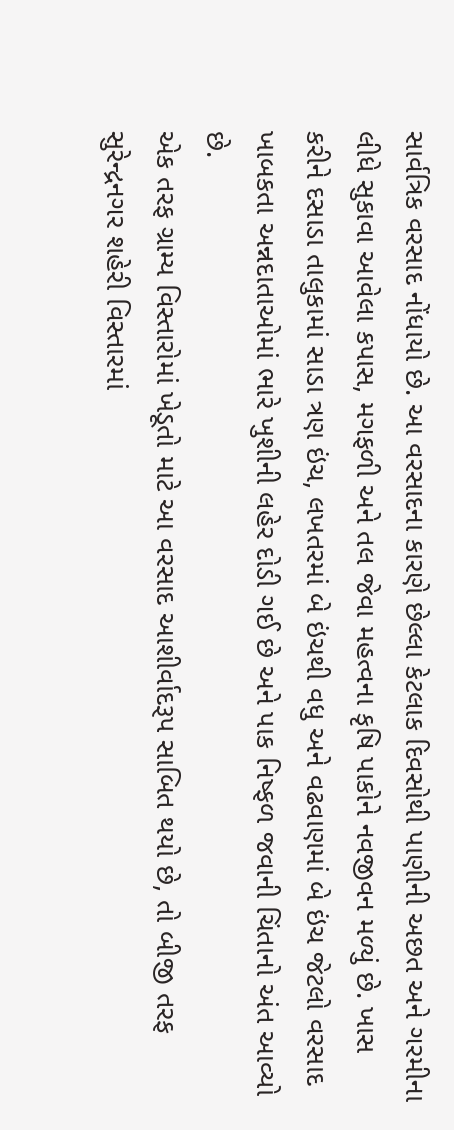સાર્વત્રિક વરસાદ નોંધાયો છે. આ વરસાદના કારણે છેલ્લા કેટલાક દિવસોથી પાણીની અછત અને ગરમીના લીધે સુકાવા આવેલા કપાસ, મગફળી અને તલ જેવા મહત્વના કૃષિ પાકોને નવજીવન મળ્યું છે. ખાસ કરીને દસાડા તાલુકામાં સાડા ત્રણ ઇંચ, લખતરમાં બે ઇંચથી વધુ અને વઢવાણમાં બે ઇંચ જેટલો વરસાદ ખાબકતા અન્નદાતાઓમાં ભારે ખુશીની લહેર દોડી ગઈ છે અને પાક નિષ્ફળ જવાની ચિંતાનો અંત આવ્યો છે.
એક તરફ ગ્રામ્ય વિસ્તારોમાં ખેડૂતો માટે આ વરસાદ આશીર્વાદરૂપ સાબિત થયો છે, તો બીજી તરફ સુરેન્દ્રનગર શહેરી વિસ્તારમાં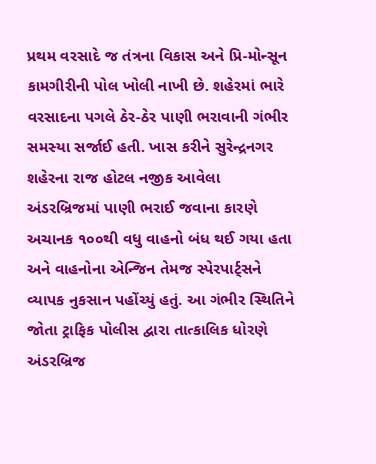પ્રથમ વરસાદે જ તંત્રના વિકાસ અને પ્રિ-મોન્સૂન કામગીરીની પોલ ખોલી નાખી છે. શહેરમાં ભારે વરસાદના પગલે ઠેર-ઠેર પાણી ભરાવાની ગંભીર સમસ્યા સર્જાઈ હતી. ખાસ કરીને સુરેન્દ્રનગર શહેરના રાજ હોટલ નજીક આવેલા અંડરબ્રિજમાં પાણી ભરાઈ જવાના કારણે અચાનક ૧૦૦થી વધુ વાહનો બંધ થઈ ગયા હતા અને વાહનોના એન્જિન તેમજ સ્પેરપાર્ટ્સને વ્યાપક નુકસાન પહોંચ્યું હતું. આ ગંભીર સ્થિતિને જોતા ટ્રાફિક પોલીસ દ્વારા તાત્કાલિક ધોરણે અંડરબ્રિજ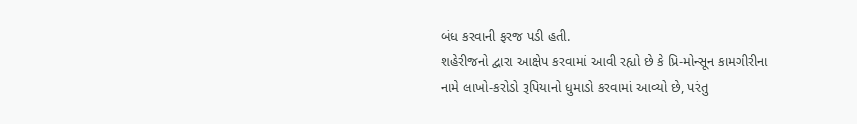બંધ કરવાની ફરજ પડી હતી.
શહેરીજનો દ્વારા આક્ષેપ કરવામાં આવી રહ્યો છે કે પ્રિ-મોન્સૂન કામગીરીના નામે લાખો-કરોડો રૂપિયાનો ધુમાડો કરવામાં આવ્યો છે, પરંતુ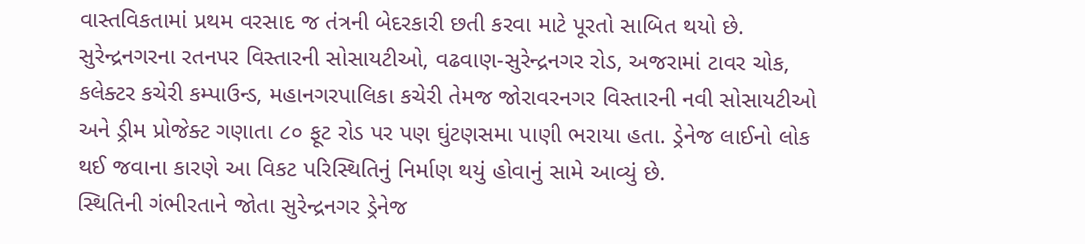વાસ્તવિકતામાં પ્રથમ વરસાદ જ તંત્રની બેદરકારી છતી કરવા માટે પૂરતો સાબિત થયો છે. સુરેન્દ્રનગરના રતનપર વિસ્તારની સોસાયટીઓ, વઢવાણ-સુરેન્દ્રનગર રોડ, અજરામાં ટાવર ચોક, કલેક્ટર કચેરી કમ્પાઉન્ડ, મહાનગરપાલિકા કચેરી તેમજ જોરાવરનગર વિસ્તારની નવી સોસાયટીઓ અને ડ્રીમ પ્રોજેક્ટ ગણાતા ૮૦ ફૂટ રોડ પર પણ ઘુંટણસમા પાણી ભરાયા હતા. ડ્રેનેજ લાઈનો લોક થઈ જવાના કારણે આ વિકટ પરિસ્થિતિનું નિર્માણ થયું હોવાનું સામે આવ્યું છે.
સ્થિતિની ગંભીરતાને જોતા સુરેન્દ્રનગર ડ્રેનેજ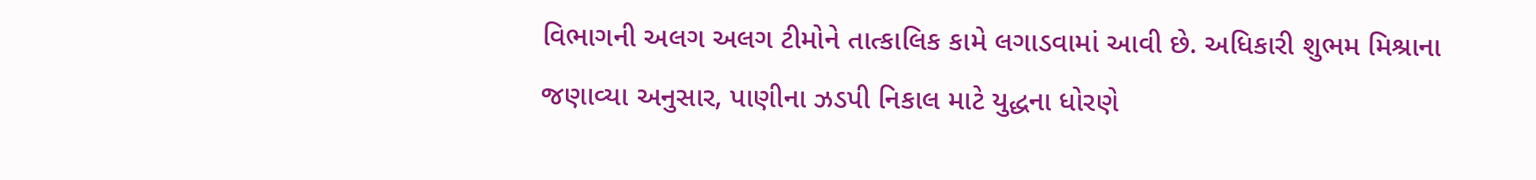વિભાગની અલગ અલગ ટીમોને તાત્કાલિક કામે લગાડવામાં આવી છે. અધિકારી શુભમ મિશ્રાના જણાવ્યા અનુસાર, પાણીના ઝડપી નિકાલ માટે યુદ્ધના ધોરણે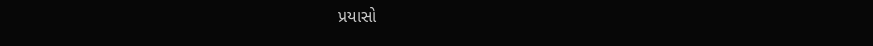પ્રયાસો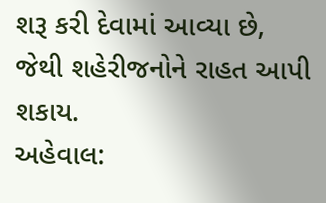શરૂ કરી દેવામાં આવ્યા છે, જેથી શહેરીજનોને રાહત આપી શકાય.
અહેવાલ: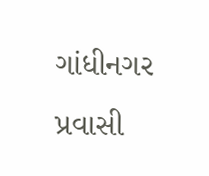ગાંધીનગર પ્રવાસી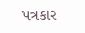પત્રકાર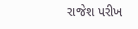રાજેશ પરીખ